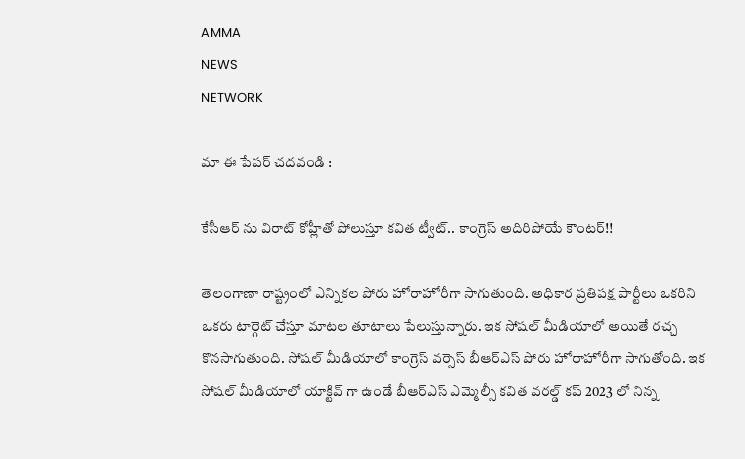AMMA
NEWS
NETWORK

మా ఈ పేపర్ చదవండి :

కేసీఆర్ ను విరాట్ కోహ్లీతో పోలుస్తూ కవిత ట్వీట్.. కాంగ్రెస్ అదిరిపోయే కౌంటర్!!

తెలంగాణా రాష్ట్రంలో ఎన్నికల పోరు హోరాహోరీగా సాగుతుంది. అధికార ప్రతిపక్ష పార్టీలు ఒకరిని ఒకరు టార్గెట్ చేస్తూ మాటల తూటాలు పేలుస్తున్నారు. ఇక సోషల్ మీడియాలో అయితే రచ్చ కొనసాగుతుంది. సోషల్ మీడియాలో కాంగ్రెస్ వర్సెస్ బీఆర్ఎస్ పోరు హోరాహోరీగా సాగుతోంది. ఇక సోషల్ మీడియాలో యాక్టివ్ గా ఉండే బీఆర్ఎస్ ఎమ్మెల్సీ కవిత వరల్డ్ కప్ 2023 లో నిన్న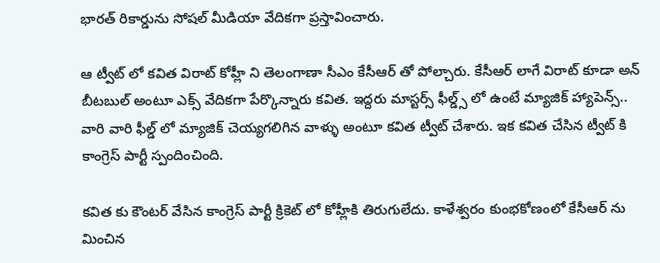భారత్ రికార్డును సోషల్ మీడియా వేదికగా ప్రస్తావించారు.

ఆ ట్వీట్ లో కవిత విరాట్ కోహ్లీ ని తెలంగాణా సీఎం కేసీఆర్ తో పోల్చారు. కేసీఆర్ లాగే విరాట్ కూడా అన్ బీటబుల్ అంటూ ఎక్స్ వేదికగా పేర్కొన్నారు కవిత. ఇద్దరు మాస్టర్స్ ఫీల్డ్స్ లో ఉంటే మ్యాజిక్ హ్యాపెన్స్.. వారి వారి ఫీల్డ్ లో మ్యాజిక్ చెయ్యగలిగిన వాళ్ళు అంటూ కవిత ట్వీట్ చేశారు. ఇక కవిత చేసిన ట్వీట్ కి కాంగ్రెస్ పార్టీ స్పందించింది.

కవిత కు కౌంటర్ వేసిన కాంగ్రెస్ పార్టీ క్రికెట్ లో కోహ్లీకి తిరుగులేదు. కాళేశ్వరం కుంభకోణంలో కేసీఆర్ ను మించిన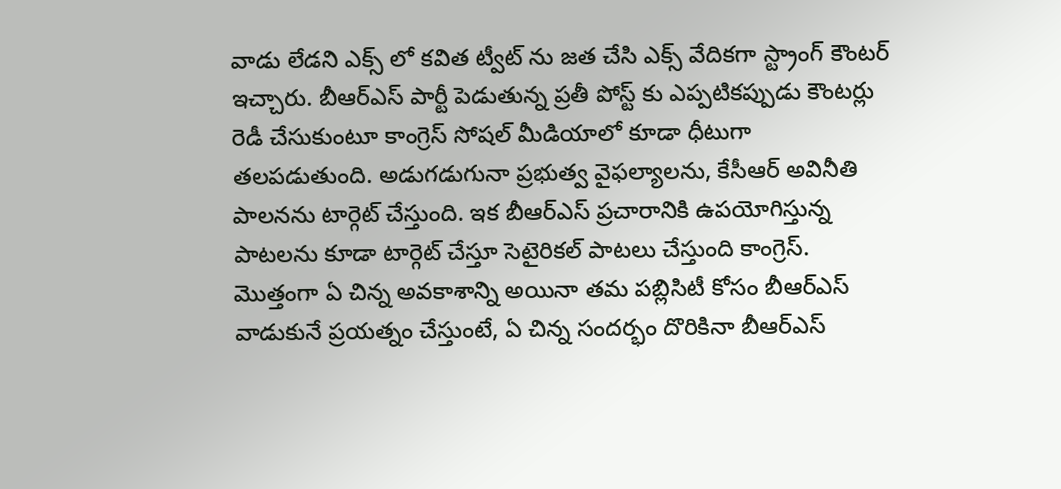వాడు లేడని ఎక్స్ లో కవిత ట్వీట్ ను జత చేసి ఎక్స్ వేదికగా స్ట్రాంగ్ కౌంటర్ ఇచ్చారు. బీఆర్ఎస్ పార్టీ పెడుతున్న ప్రతీ పోస్ట్ కు ఎప్పటికప్పుడు కౌంటర్లు రెడీ చేసుకుంటూ కాంగ్రెస్ సోషల్ మీడియాలో కూడా ధీటుగా తలపడుతుంది. అడుగడుగునా ప్రభుత్వ వైఫల్యాలను, కేసీఆర్ అవినీతి పాలనను టార్గెట్ చేస్తుంది. ఇక బీఆర్ఎస్ ప్రచారానికి ఉపయోగిస్తున్న పాటలను కూడా టార్గెట్ చేస్తూ సెటైరికల్ పాటలు చేస్తుంది కాంగ్రెస్. మొత్తంగా ఏ చిన్న అవకాశాన్ని అయినా తమ పబ్లిసిటీ కోసం బీఆర్ఎస్ వాడుకునే ప్రయత్నం చేస్తుంటే, ఏ చిన్న సందర్భం దొరికినా బీఆర్ఎస్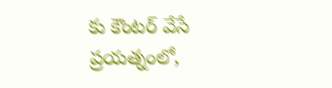కు కౌంటర్ వేసే ప్రయత్నంలో,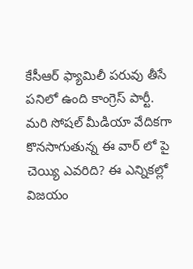కేసీఆర్ ఫ్యామిలీ పరువు తీసే పనిలో ఉంది కాంగ్రెస్ పార్టీ. మరి సోషల్ మీడియా వేదికగా కొనసాగుతున్న ఈ వార్ లో పై చెయ్యి ఎవరిది? ఈ ఎన్నికల్లో విజయం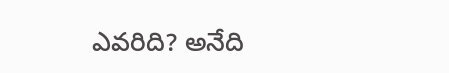ఎవరిది? అనేది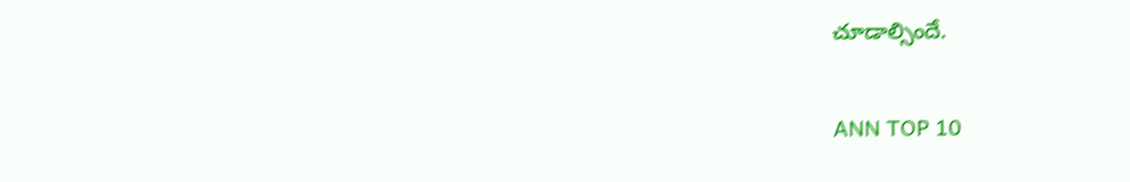చూడాల్సిందే.

ANN TOP 10